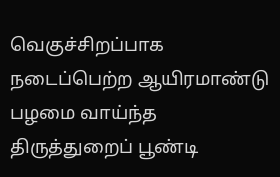வெகுச்சிறப்பாக நடைப்பெற்ற ஆயிரமாண்டு பழமை வாய்ந்த திருத்துறைப் பூண்டி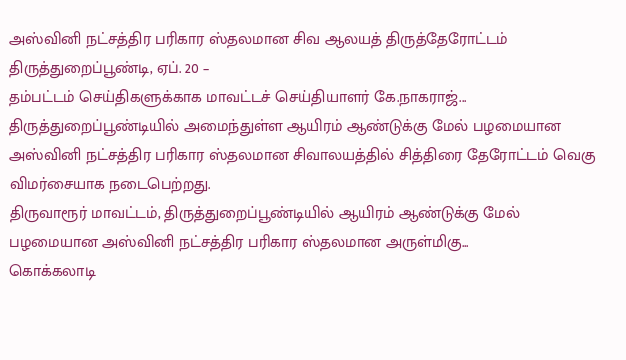அஸ்வினி நட்சத்திர பரிகார ஸ்தலமான சிவ ஆலயத் திருத்தேரோட்டம்
திருத்துறைப்பூண்டி, ஏப். 20 –
தம்பட்டம் செய்திகளுக்காக மாவட்டச் செய்தியாளர் கே.நாகராஜ்...
திருத்துறைப்பூண்டியில் அமைந்துள்ள ஆயிரம் ஆண்டுக்கு மேல் பழமையான அஸ்வினி நட்சத்திர பரிகார ஸ்தலமான சிவாலயத்தில் சித்திரை தேரோட்டம் வெகு விமர்சையாக நடைபெற்றது.
திருவாரூர் மாவட்டம், திருத்துறைப்பூண்டியில் ஆயிரம் ஆண்டுக்கு மேல் பழமையான அஸ்வினி நட்சத்திர பரிகார ஸ்தலமான அருள்மிகு...
கொக்கலாடி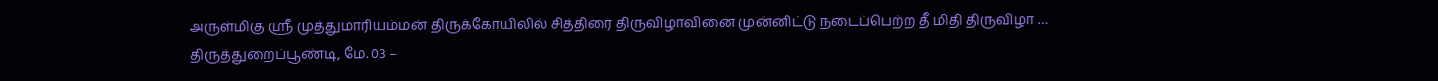அருள்மிகு ஸ்ரீ முத்துமாரியம்மன் திருக்கோயிலில் சித்திரை திருவிழாவினை முன்னிட்டு நடைப்பெற்ற தீ மிதி திருவிழா …
திருத்துறைப்பூண்டி, மே. 03 –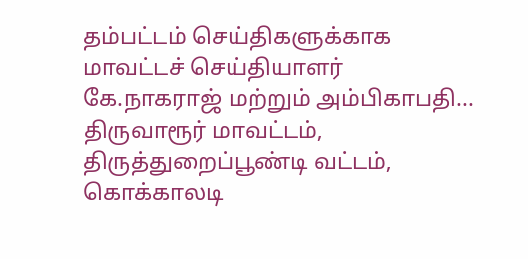தம்பட்டம் செய்திகளுக்காக மாவட்டச் செய்தியாளர் கே.நாகராஜ் மற்றும் அம்பிகாபதி...
திருவாரூர் மாவட்டம், திருத்துறைப்பூண்டி வட்டம், கொக்காலடி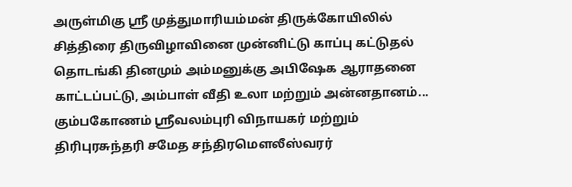அருள்மிகு ஸ்ரீ முத்துமாரியம்மன் திருக்கோயிலில் சித்திரை திருவிழாவினை முன்னிட்டு காப்பு கட்டுதல் தொடங்கி தினமும் அம்மனுக்கு அபிஷேக ஆராதனை காட்டப்பட்டு, அம்பாள் வீதி உலா மற்றும் அன்னதானம்...
கும்பகோணம் ஸ்ரீவலம்புரி விநாயகர் மற்றும் திரிபுரசுந்தரி சமேத சந்திரமௌலீஸ்வரர்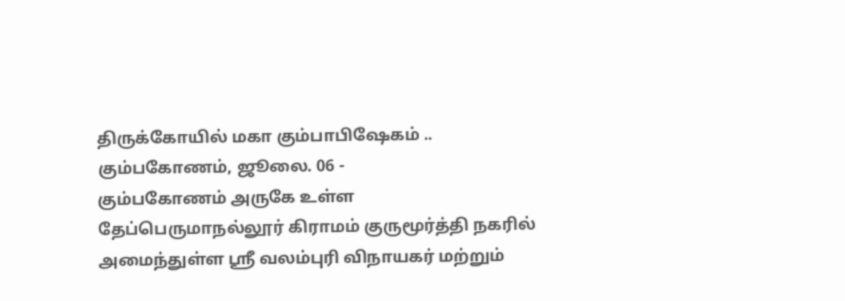திருக்கோயில் மகா கும்பாபிஷேகம் ..
கும்பகோணம், ஜூலை. 06 -
கும்பகோணம் அருகே உள்ள தேப்பெருமாநல்லூர் கிராமம் குருமூர்த்தி நகரில் அமைந்துள்ள ஸ்ரீ வலம்புரி விநாயகர் மற்றும்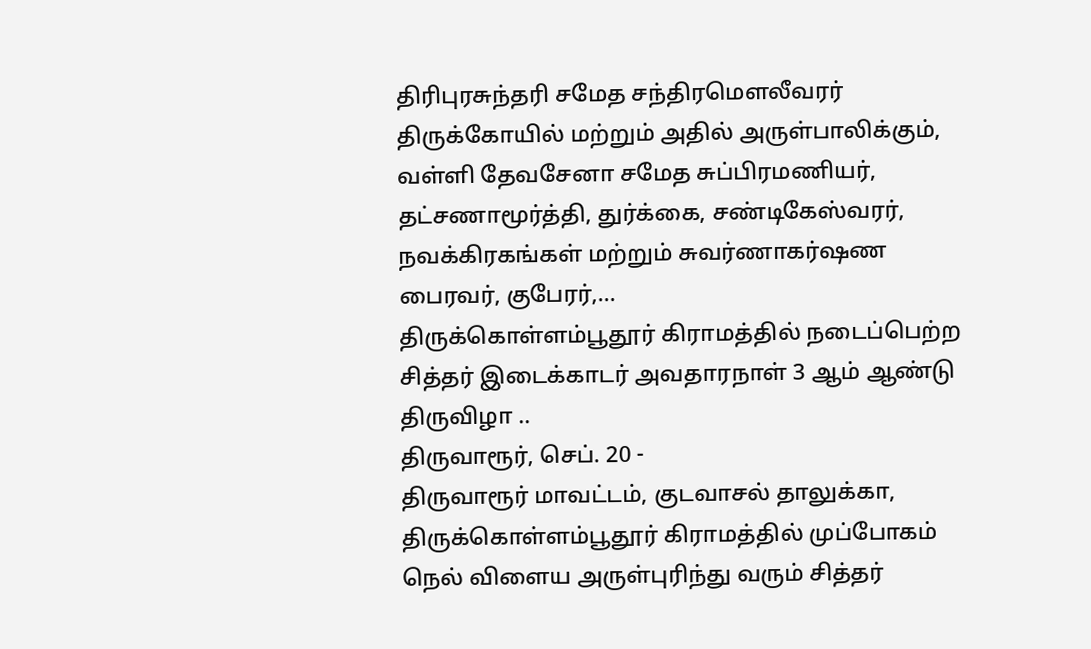திரிபுரசுந்தரி சமேத சந்திரமௌலீவரர் திருக்கோயில் மற்றும் அதில் அருள்பாலிக்கும், வள்ளி தேவசேனா சமேத சுப்பிரமணியர், தட்சணாமூர்த்தி, துர்க்கை, சண்டிகேஸ்வரர், நவக்கிரகங்கள் மற்றும் சுவர்ணாகர்ஷண பைரவர், குபேரர்,...
திருக்கொள்ளம்பூதூர் கிராமத்தில் நடைப்பெற்ற சித்தர் இடைக்காடர் அவதாரநாள் 3 ஆம் ஆண்டு திருவிழா ..
திருவாரூர், செப். 20 -
திருவாரூர் மாவட்டம், குடவாசல் தாலுக்கா, திருக்கொள்ளம்பூதூர் கிராமத்தில் முப்போகம் நெல் விளைய அருள்புரிந்து வரும் சித்தர்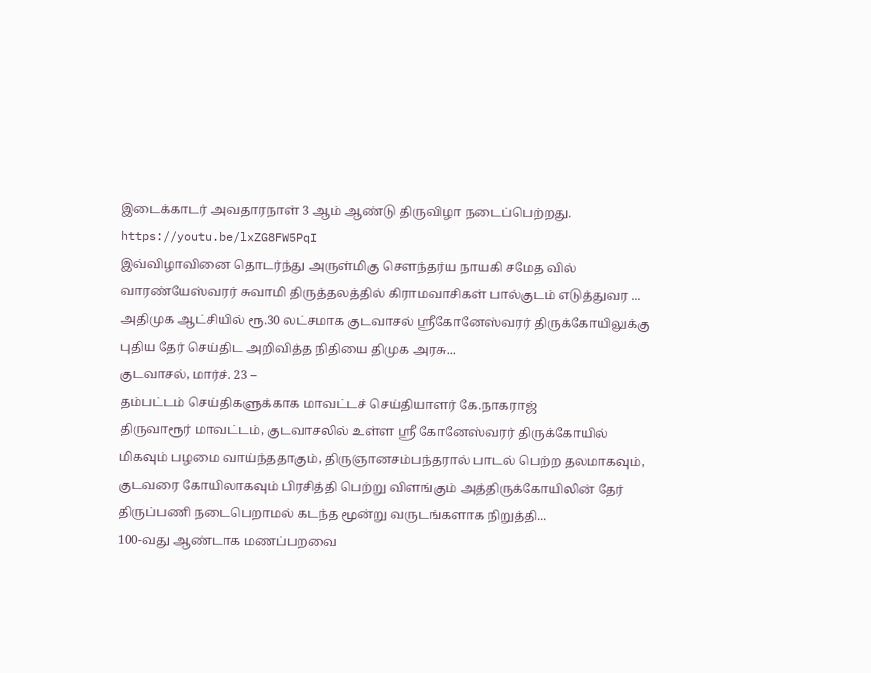இடைக்காடர் அவதாரநாள் 3 ஆம் ஆண்டு திருவிழா நடைப்பெற்றது.
https://youtu.be/lxZG8FW5PqI
இவ்விழாவினை தொடர்ந்து அருள்மிகு சௌந்தர்ய நாயகி சமேத வில் வாரண்யேஸ்வரர் சுவாமி திருத்தலத்தில் கிராமவாசிகள் பால்குடம் எடுத்துவர ...
அதிமுக ஆட்சியில் ரூ.30 லட்சமாக குடவாசல் ஸ்ரீகோனேஸ்வரர் திருக்கோயிலுக்கு புதிய தேர் செய்திட அறிவித்த நிதியை திமுக அரசு...
குடவாசல், மார்ச். 23 –
தம்பட்டம் செய்திகளுக்காக மாவட்டச் செய்தியாளர் கே.நாகராஜ்
திருவாரூர் மாவட்டம், குடவாசலில் உள்ள ஸ்ரீ கோனேஸ்வரர் திருக்கோயில் மிகவும் பழமை வாய்ந்ததாகும், திருஞானசம்பந்தரால் பாடல் பெற்ற தலமாகவும், குடவரை கோயிலாகவும் பிரசித்தி பெற்று விளங்கும் அத்திருக்கோயிலின் தேர் திருப்பணி நடைபெறாமல் கடந்த மூன்று வருடங்களாக நிறுத்தி...
100-வது ஆண்டாக மணப்பறவை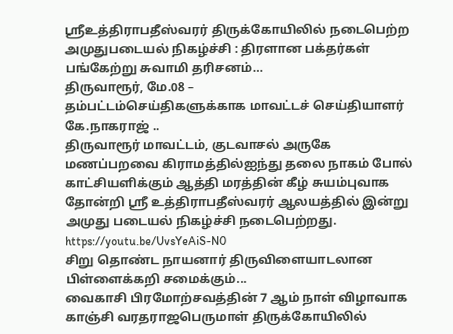ஸ்ரீஉத்திராபதீஸ்வரர் திருக்கோயிலில் நடைபெற்ற அமுதுபடையல் நிகழ்ச்சி : திரளான பக்தர்கள் பங்கேற்று சுவாமி தரிசனம்…
திருவாரூர், மே.08 –
தம்பட்டம்செய்திகளுக்காக மாவட்டச் செய்தியாளர் கே.நாகராஜ் ..
திருவாரூர் மாவட்டம், குடவாசல் அருகே மணப்பறவை கிராமத்தில்ஐந்து தலை நாகம் போல் காட்சியளிக்கும் ஆத்தி மரத்தின் கீழ் சுயம்புவாக தோன்றி ஸ்ரீ உத்திராபதீஸ்வரர் ஆலயத்தில் இன்று அமுது படையல் நிகழ்ச்சி நடைபெற்றது.
https://youtu.be/UvsYeAiS-N0
சிறு தொண்ட நாயனார் திருவிளையாடலான பிள்ளைக்கறி சமைக்கும்...
வைகாசி பிரமோற்சவத்தின் 7 ஆம் நாள் விழாவாக காஞ்சி வரதராஜபெருமாள் திருக்கோயிலில்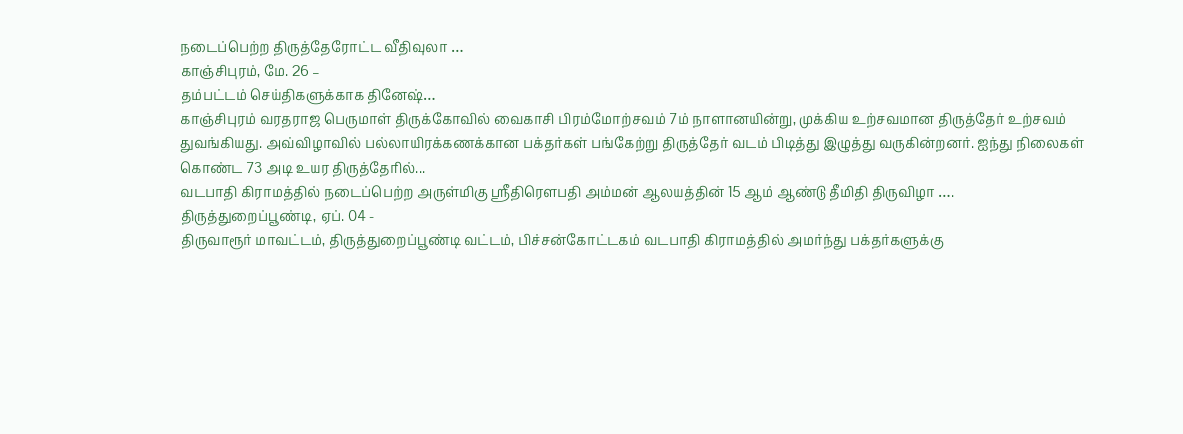நடைப்பெற்ற திருத்தேரோட்ட வீதிவுலா …
காஞ்சிபுரம், மே. 26 –
தம்பட்டம் செய்திகளுக்காக தினேஷ்…
காஞ்சிபுரம் வரதராஜ பெருமாள் திருக்கோவில் வைகாசி பிரம்மோற்சவம் 7ம் நாளானயின்று, முக்கிய உற்சவமான திருத்தேர் உற்சவம் துவங்கியது. அவ்விழாவில் பல்லாயிரக்கணக்கான பக்தர்கள் பங்கேற்று திருத்தேர் வடம் பிடித்து இழுத்து வருகின்றனர். ஐந்து நிலைகள் கொண்ட 73 அடி உயர திருத்தேரில்...
வடபாதி கிராமத்தில் நடைப்பெற்ற அருள்மிகு ஸ்ரீதிரௌபதி அம்மன் ஆலயத்தின் 15 ஆம் ஆண்டு தீமிதி திருவிழா ….
திருத்துறைப்பூண்டி, ஏப். 04 -
திருவாரூர் மாவட்டம், திருத்துறைப்பூண்டி வட்டம், பிச்சன்கோட்டகம் வடபாதி கிராமத்தில் அமர்ந்து பக்தர்களுக்கு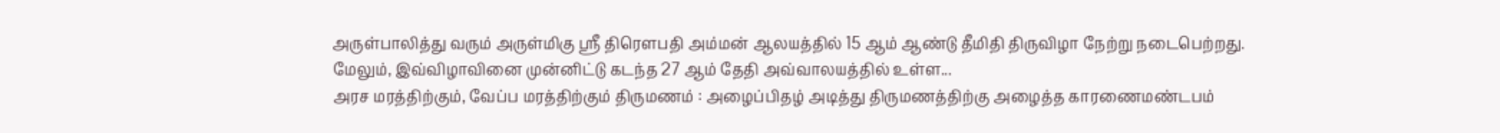அருள்பாலித்து வரும் அருள்மிகு ஸ்ரீ திரௌபதி அம்மன் ஆலயத்தில் 15 ஆம் ஆண்டு தீமிதி திருவிழா நேற்று நடைபெற்றது.
மேலும், இவ்விழாவினை முன்னிட்டு கடந்த 27 ஆம் தேதி அவ்வாலயத்தில் உள்ள...
அரச மரத்திற்கும், வேப்ப மரத்திற்கும் திருமணம் : அழைப்பிதழ் அடித்து திருமணத்திற்கு அழைத்த காரணைமண்டபம்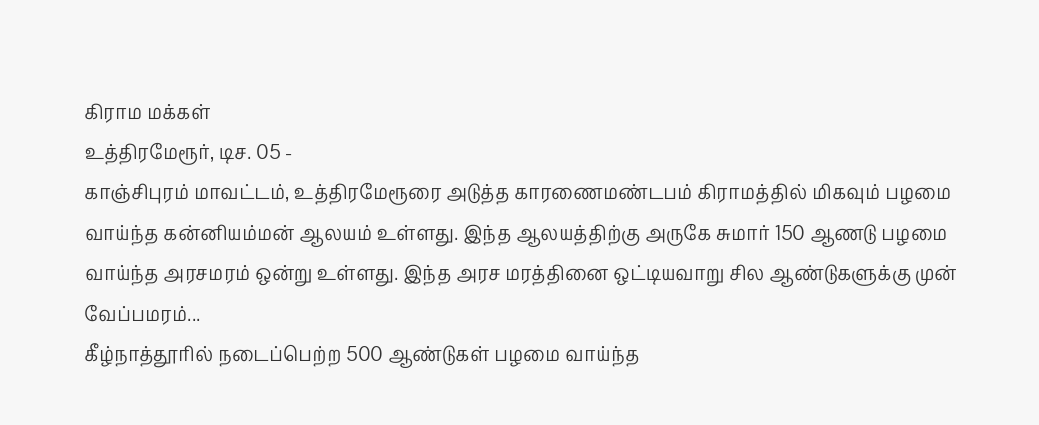கிராம மக்கள்
உத்திரமேரூர், டிச. 05 -
காஞ்சிபுரம் மாவட்டம், உத்திரமேரூரை அடுத்த காரணைமண்டபம் கிராமத்தில் மிகவும் பழமை வாய்ந்த கன்னியம்மன் ஆலயம் உள்ளது. இந்த ஆலயத்திற்கு அருகே சுமார் 150 ஆணடு பழமை வாய்ந்த அரசமரம் ஒன்று உள்ளது. இந்த அரச மரத்தினை ஒட்டியவாறு சில ஆண்டுகளுக்கு முன் வேப்பமரம்...
கீழ்நாத்தூரில் நடைப்பெற்ற 500 ஆண்டுகள் பழமை வாய்ந்த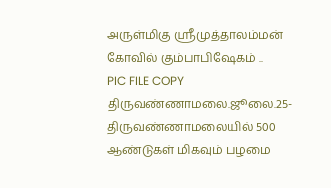அருள்மிகு ஸ்ரீமுத்தாலம்மன் கோவில் கும்பாபிஷேகம் ..
PIC FILE COPY
திருவண்ணாமலை.ஜூலை.25-
திருவண்ணாமலையில் 500 ஆண்டுகள் மிகவும் பழமை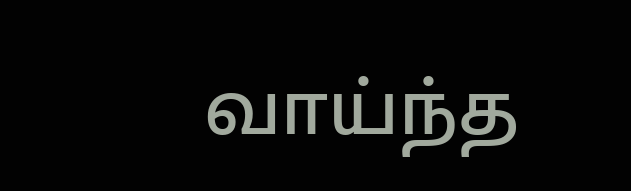வாய்ந்த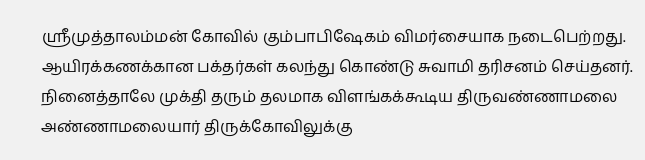ஸ்ரீமுத்தாலம்மன் கோவில் கும்பாபிஷேகம் விமர்சையாக நடைபெற்றது. ஆயிரக்கணக்கான பக்தர்கள் கலந்து கொண்டு சுவாமி தரிசனம் செய்தனர்.
நினைத்தாலே முக்தி தரும் தலமாக விளங்கக்கூடிய திருவண்ணாமலை அண்ணாமலையார் திருக்கோவிலுக்கு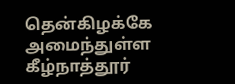தென்கிழக்கே அமைந்துள்ள கீழ்நாத்தூர்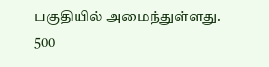பகுதியில் அமைந்துள்ளது.
500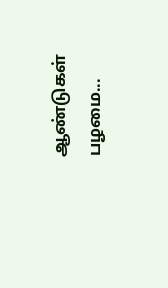ஆண்டுகள் பழமை...